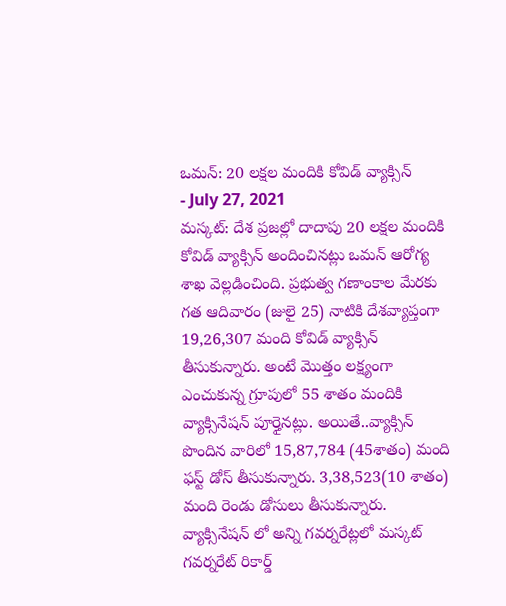ఒమన్: 20 లక్షల మందికి కోవిడ్ వ్యాక్సిన్
- July 27, 2021
మస్కట్: దేశ ప్రజల్లో దాదాపు 20 లక్షల మందికి కోవిడ్ వ్యాక్సిన్ అందించినట్లు ఒమన్ ఆరోగ్య శాఖ వెల్లడించింది. ప్రభుత్వ గణాంకాల మేరకు గత ఆదివారం (జులై 25) నాటికి దేశవ్యాప్తంగా 19,26,307 మంది కోవిడ్ వ్యాక్సిన్ తీసుకున్నారు. అంటే మొత్తం లక్ష్యంగా ఎంచుకున్న గ్రూపులో 55 శాతం మందికి వ్యాక్సినేషన్ పూర్తైనట్లు. అయితే..వ్యాక్సిన్ పొందిన వారిలో 15,87,784 (45శాతం) మంది ఫస్ట్ డోస్ తీసుకున్నారు. 3,38,523(10 శాతం) మంది రెండు డోసులు తీసుకున్నారు. వ్యాక్సినేషన్ లో అన్ని గవర్నరేట్లలో మస్కట్ గవర్నరేట్ రికార్డ్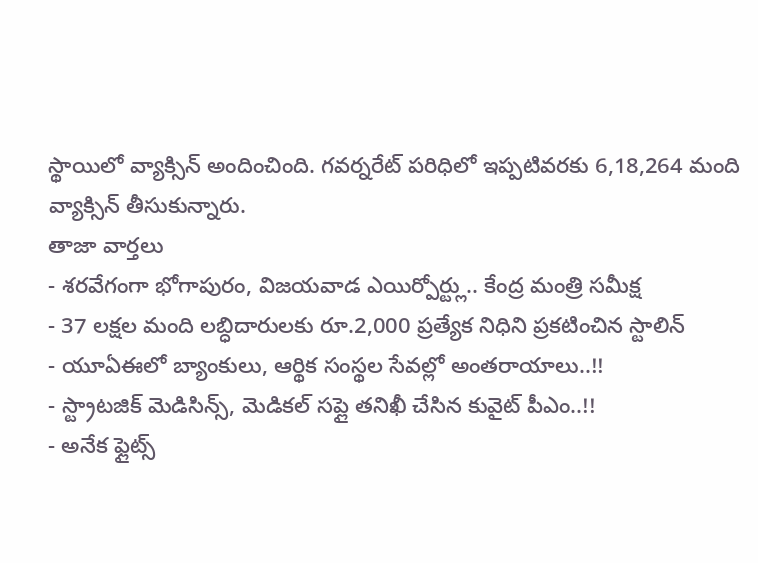స్థాయిలో వ్యాక్సిన్ అందించింది. గవర్నరేట్ పరిధిలో ఇప్పటివరకు 6,18,264 మంది వ్యాక్సిన్ తీసుకున్నారు.
తాజా వార్తలు
- శరవేగంగా భోగాపురం, విజయవాడ ఎయిర్పోర్ట్లు.. కేంద్ర మంత్రి సమీక్ష
- 37 లక్షల మంది లబ్ధిదారులకు రూ.2,000 ప్రత్యేక నిధిని ప్రకటించిన స్టాలిన్
- యూఏఈలో బ్యాంకులు, ఆర్థిక సంస్థల సేవల్లో అంతరాయాలు..!!
- స్ట్రాటజిక్ మెడిసిన్స్, మెడికల్ సప్లై తనిఖీ చేసిన కువైట్ పీఎం..!!
- అనేక ఫ్లైట్స్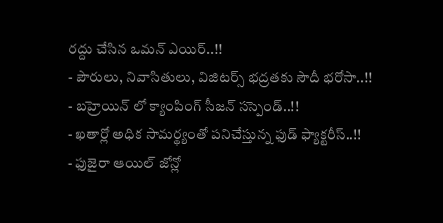రద్దు చేసిన ఒమన్ ఎయిర్..!!
- పౌరులు, నివాసితులు, విజిటర్స్ భద్రతకు సౌదీ భరోసా..!!
- బహ్రెయిన్ లో క్యాంపింగ్ సీజన్ సస్పెండ్..!!
- ఖతార్లో అధిక సామర్థ్యంతో పనిచేస్తున్న ఫుడ్ ఫ్యాక్టరీస్..!!
- ఫుజైరా ఆయిల్ జోన్లో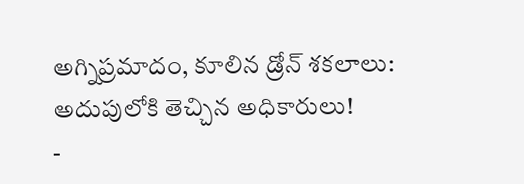అగ్నిప్రమాదం, కూలిన డ్రోన్ శకలాలు: అదుపులోకి తెచ్చిన అధికారులు!
-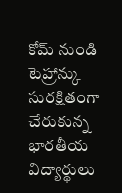కోమ్ నుండి టెహ్రాన్కు సురక్షితంగా చేరుకున్న భారతీయ విద్యార్థులు